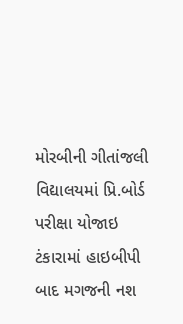મોરબીની ગીતાંજલી વિદ્યાલયમાં પ્રિ.બોર્ડ પરીક્ષા યોજાઇ ટંકારામાં હાઇબીપી બાદ મગજની નશ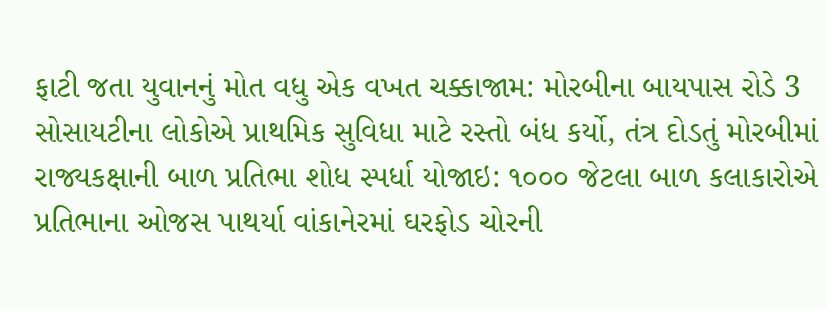ફાટી જતા યુવાનનું મોત વધુ એક વખત ચક્કાજામ: મોરબીના બાયપાસ રોડે 3 સોસાયટીના લોકોએ પ્રાથમિક સુવિધા માટે રસ્તો બંધ કર્યો, તંત્ર દોડતું મોરબીમાં રાજ્યકક્ષાની બાળ પ્રતિભા શોધ સ્પર્ધા યોજાઇ: ૧૦૦૦ જેટલા બાળ કલાકારોએ પ્રતિભાના ઓજસ પાથર્યા વાંકાનેરમાં ઘરફોડ ચોરની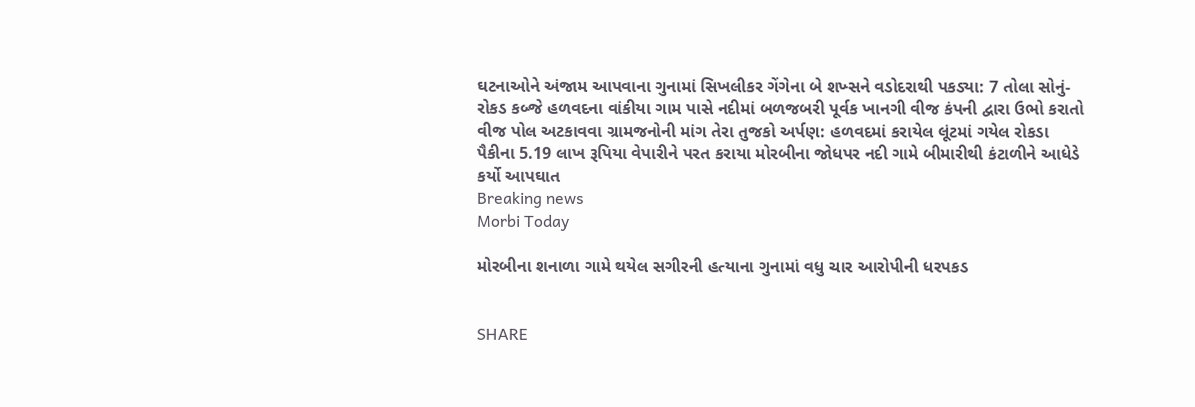ઘટનાઓને અંજામ આપવાના ગુનામાં સિખલીકર ગેંગેના બે શખ્સને વડોદરાથી પકડ્યા: 7 તોલા સોનું-રોકડ કબ્જે હળવદના વાંકીયા ગામ પાસે નદીમાં બળજબરી પૂર્વક ખાનગી વીજ કંપની દ્વારા ઉભો કરાતો વીજ પોલ અટકાવવા ગ્રામજનોની માંગ તેરા તુજકો અર્પણ: હળવદમાં કરાયેલ લૂંટમાં ગયેલ રોકડા પૈકીના 5.19 લાખ રૂપિયા વેપારીને પરત કરાયા મોરબીના જોધપર નદી ગામે બીમારીથી કંટાળીને આધેડે કર્યો આપઘાત
Breaking news
Morbi Today

મોરબીના શનાળા ગામે થયેલ સગીરની હત્યાના ગુનામાં વધુ ચાર આરોપીની ધરપકડ


SHARE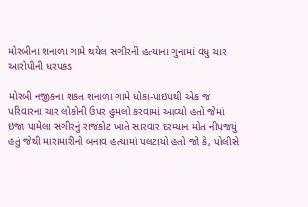મોરબીના શનાળા ગામે થયેલ સગીરની હત્યાના ગુનામાં વધુ ચાર આરોપીની ધરપકડ

મોરબી નજીકના શકત શનાળા ગામે ધોકા-પાઇપથી એક જ પરિવારના ચાર લોકોની ઉપર હુમલો કરવામાં આવ્યો હતો જેમાં ઇજા પામેલા સગીરનું રાજકોટ ખાતે સારવાર દરમ્યાન મોત નીપજયું હતું જેથી મારામારીનો બનાવ હત્યામાં પલટાયો હતો જો કે, પોલીસે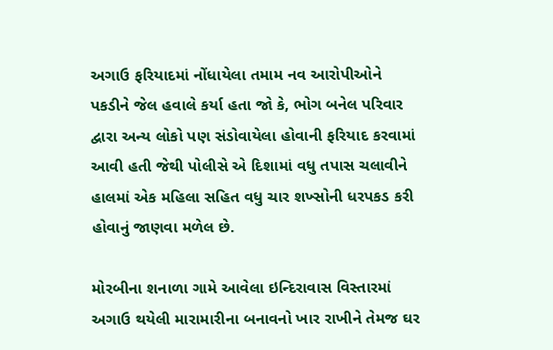અગાઉ ફરિયાદમાં નોંધાયેલા તમામ નવ આરોપીઓને પકડીને જેલ હવાલે કર્યા હતા જો કે, ભોગ બનેલ પરિવાર દ્વારા અન્ય લોકો પણ સંડોવાયેલા હોવાની ફરિયાદ કરવામાં આવી હતી જેથી પોલીસે એ દિશામાં વધુ તપાસ ચલાવીને હાલમાં એક મહિલા સહિત વધુ ચાર શખ્સોની ધરપકડ કરી હોવાનું જાણવા મળેલ છે.

મોરબીના શનાળા ગામે આવેલા ઇન્દિરાવાસ વિસ્તારમાં અગાઉ થયેલી મારામારીના બનાવનો ખાર રાખીને તેમજ ઘર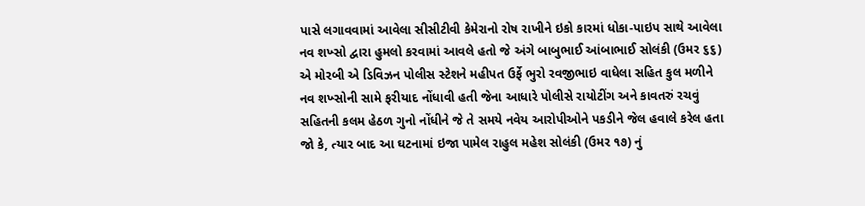પાસે લગાવવામાં આવેલા સીસીટીવી કેમેરાનો રોષ રાખીને ઇકો કારમાં ધોકા-પાઇપ સાથે આવેલા નવ શખ્સો દ્વારા હુમલો કરવામાં આવલે હતો જે અંગે બાબુભાઈ આંબાભાઈ સોલંકી (ઉમર ૬૬) એ મોરબી એ ડિવિઝન પોલીસ સ્ટેશને મહીપત ઉર્ફે ભુરો રવજીભાઇ વાધેલા સહિત કુલ મળીને નવ શખ્સોની સામે ફરીયાદ નોંધાવી હતી જેના આધારે પોલીસે રાયોટીંગ અને કાવતરું રચવું સહિતની કલમ હેઠળ ગુનો નોંધીને જે તે સમયે નવેય આરોપીઓને પકડીને જેલ હવાલે કરેલ હતા જો કે, ત્યાર બાદ આ ઘટનામાં ઇજા પામેલ રાહુલ મહેશ સોલંકી (ઉમર ૧૭) નું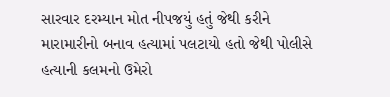સારવાર દરમ્યાન મોત નીપજયું હતું જેથી કરીને મારામારીનો બનાવ હત્યામાં પલટાયો હતો જેથી પોલીસે હત્યાની કલમનો ઉમેરો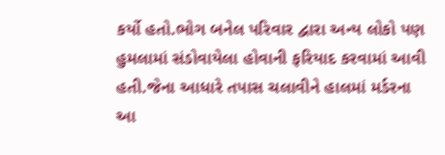કર્યો હતો.ભોગ બનેલ પરિવાર દ્વારા અન્ય લોકો પણ હુમલામાં સંડોવાયેલા હોવાની ફરિયાદ કરવામાં આવી હતી.જેના આધારે તપાસ ચલાવીને હાલમાં મર્ડરના આ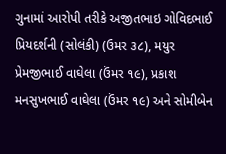ગુનામાં આરોપી તરીકે અજીતભાઇ ગોવિદભાઈ પ્રિયદર્શની (સોલંકી) (ઉમર ૩૮), મયુર પ્રેમજીભાઈ વાઘેલા (ઉંમર ૧૯), પ્રકાશ મનસુખભાઈ વાઘેલા (ઉંમર ૧૯) અને સોમીબેન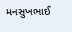મનસુખભાઈ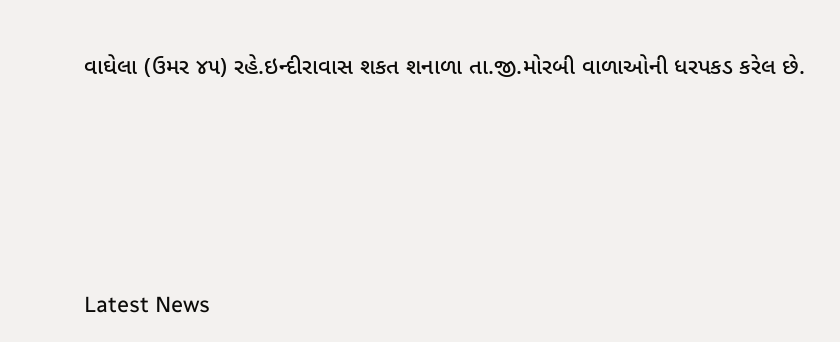વાઘેલા (ઉમર ૪૫) રહે.ઇન્દીરાવાસ શકત શનાળા તા.જી.મોરબી વાળાઓની ધરપકડ કરેલ છે.






Latest News